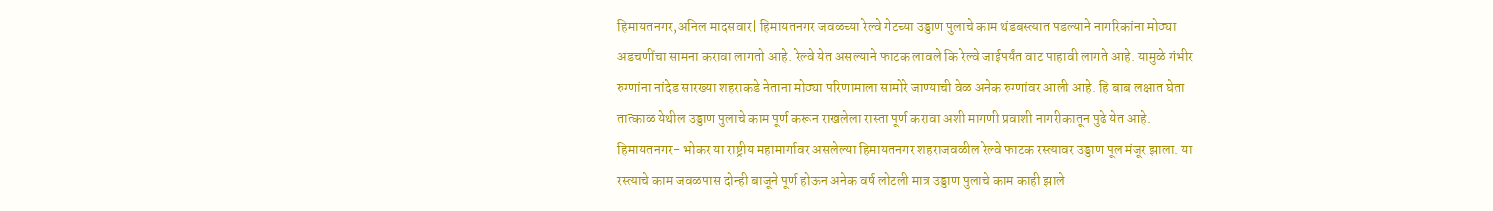हिमायतनगर,अनिल मादसवार| हिमायतनगर जवळच्या रेल्वे गेटच्या उड्डाण पुलाचे काम थंडबस्त्यात पडल्याने नागरिकांना मोठ्या अडचणींचा सामना करावा लागतो आहे. रेल्वे येत असल्याने फाटक लावले कि रेल्वे जाईपर्यंत वाट पाहावी लागते आहे. यामुळे गंभीर रुग्णांना नांदेड सारख्या शहराकडे नेताना मोठ्या परिणामाला सामोरे जाण्याची वेळ अनेक रुग्णांवर आली आहे. हि बाब लक्षात घेता तात्काळ येथील उड्डाण पुलाचे काम पूर्ण करून राखलेला रास्ता पूर्ण करावा अशी मागणी प्रवाशी नागरीकातून पुढे येत आहे.
हिमायतनगर- भोकर या राष्ट्रीय महामार्गावर असलेल्या हिमायतनगर शहराजवळील रेल्वे फाटक रस्त्यावर उड्डाण पूल मंजूर झाला. या रस्त्याचे काम जवळपास दोन्ही बाजूने पूर्ण होऊन अनेक वर्ष लोटली मात्र उड्डाण पुलाचे काम काही झाले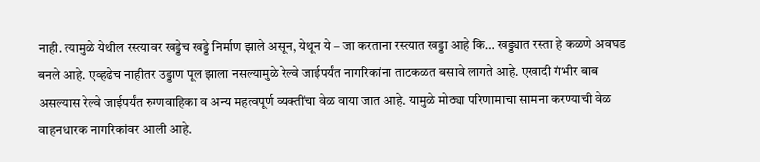नाही. त्यामुळे येथील रस्त्यावर खड्डेच खड्डे निर्माण झाले असून, येथून ये – जा करताना रस्त्यात खड्डा आहे कि… खड्ड्यात रस्ता हे कळणे अवघड बनले आहे. एव्हढेच नाहीतर उड्डाण पूल झाला नसल्यामुळे रेल्वे जाईपर्यंत नागरिकांना ताटकळत बसावे लागते आहे. एखादी गंभीर बाब असल्यास रेल्वे जाईपर्यंत रुग्णवाहिका व अन्य महत्वपूर्ण व्यक्तींचा वेळ वाया जात आहे. यामुळे मोठ्या परिणामाचा सामना करण्याची वेळ वाहनधारक नागरिकांवर आली आहे.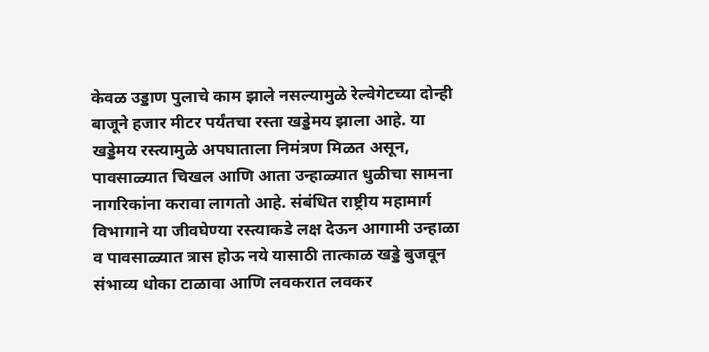केवळ उड्डाण पुलाचे काम झाले नसल्यामुळे रेल्वेगेटच्या दोन्ही बाजूने हजार मीटर पर्यंतचा रस्ता खड्डेमय झाला आहे. या खड्डेमय रस्त्यामुळे अपघाताला निमंत्रण मिळत असून, पावसाळ्यात चिखल आणि आता उन्हाळ्यात धुळीचा सामना नागरिकांना करावा लागतो आहे. संबंधित राष्ट्रीय महामार्ग विभागाने या जीवघेण्या रस्त्याकडे लक्ष देऊन आगामी उन्हाळा व पावसाळ्यात त्रास होऊ नये यासाठी तात्काळ खड्डे बुजवून संभाव्य धोका टाळावा आणि लवकरात लवकर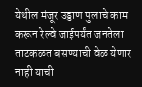येथील मंजूर उड्डाण पुलाचे काम करून रेल्वे जाईपर्यंत जनतेला ताटकळत बसण्याची वेळ येणार नाही याची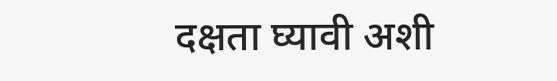दक्षता घ्यावी अशी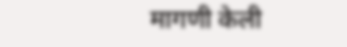मागणी केली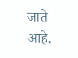जाते आहे.